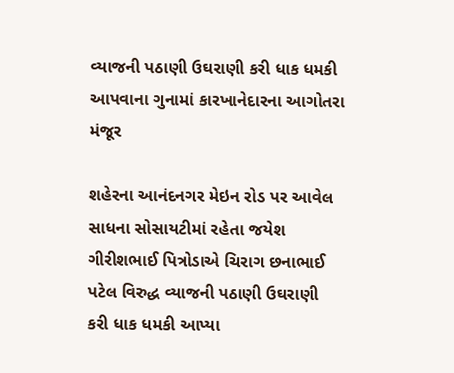વ્યાજની પઠાણી ઉઘરાણી કરી ધાક ધમકી આપવાના ગુનામાં કારખાનેદારના આગોતરા મંજૂર

શહેરના આનંદનગર મેઇન રોડ પર આવેલ સાધના સોસાયટીમાં રહેતા જયેશ ગીરીશભાઈ પિત્રોડાએ ચિરાગ છનાભાઈ પટેલ વિરુદ્ધ વ્યાજની પઠાણી ઉઘરાણી કરી ધાક ધમકી આપ્યા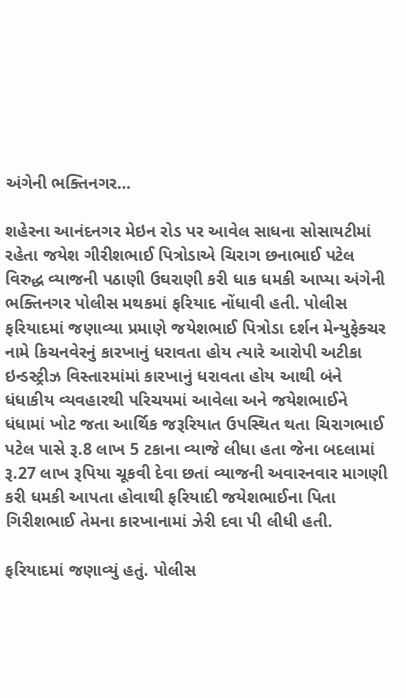અંગેની ભક્તિનગર…

શહેરના આનંદનગર મેઇન રોડ પર આવેલ સાધના સોસાયટીમાં રહેતા જયેશ ગીરીશભાઈ પિત્રોડાએ ચિરાગ છનાભાઈ પટેલ વિરુદ્ધ વ્યાજની પઠાણી ઉઘરાણી કરી ધાક ધમકી આપ્યા અંગેની ભક્તિનગર પોલીસ મથકમાં ફરિયાદ નોંધાવી હતી. પોલીસ ફરિયાદમાં જણાવ્યા પ્રમાણે જયેશભાઈ પિત્રોડા દર્શન મેન્યુફેક્ચર નામે કિચનવેરનું કારખાનું ધરાવતા હોય ત્યારે આરોપી અટીકા ઇન્ડસ્ટ્રીઝ વિસ્તારમાંમાં કારખાનું ધરાવતા હોય આથી બંને ધંધાકીય વ્યવહારથી પરિચયમાં આવેલા અને જયેશભાઈને ધંધામાં ખોટ જતા આર્થિક જરૂરિયાત ઉપસ્થિત થતા ચિરાગભાઈ પટેલ પાસે રૂ.8 લાખ 5 ટકાના વ્યાજે લીધા હતા જેના બદલામાં રૂ.27 લાખ રૂપિયા ચૂકવી દેવા છતાં વ્યાજની અવારનવાર માગણી કરી ધમકી આપતા હોવાથી ફરિયાદી જયેશભાઈના પિતા ગિરીશભાઈ તેમના કારખાનામાં ઝેરી દવા પી લીધી હતી.

ફરિયાદમાં જણાવ્યું હતું. પોલીસ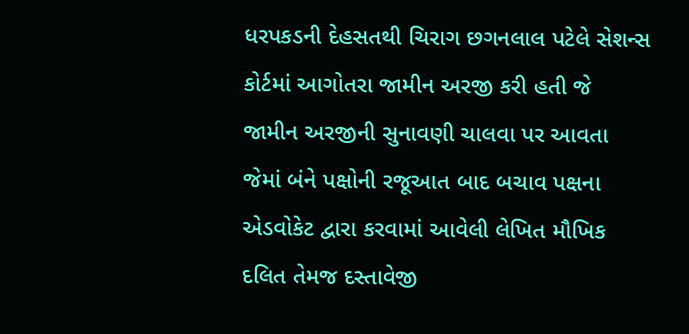ધરપકડની દેહસતથી ચિરાગ છગનલાલ પટેલે સેશન્સ કોર્ટમાં આગોતરા જામીન અરજી કરી હતી જે જામીન અરજીની સુનાવણી ચાલવા પર આવતા જેમાં બંને પક્ષોની રજૂઆત બાદ બચાવ પક્ષના એડવોકેટ દ્વારા કરવામાં આવેલી લેખિત મૌખિક દલિત તેમજ દસ્તાવેજી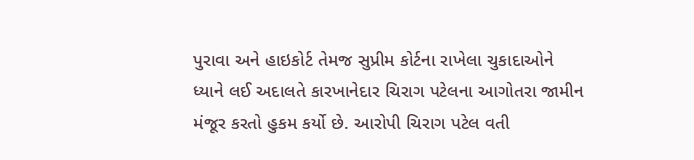પુરાવા અને હાઇકોર્ટ તેમજ સુપ્રીમ કોર્ટના રાખેલા ચુકાદાઓને ધ્યાને લઈ અદાલતે કારખાનેદાર ચિરાગ પટેલના આગોતરા જામીન મંજૂર કરતો હુકમ કર્યો છે. આરોપી ચિરાગ પટેલ વતી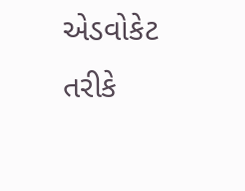એડવોકેટ તરીકે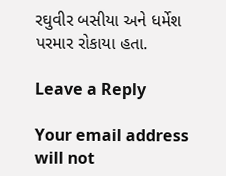રઘુવીર બસીયા અને ધર્મેશ પરમાર રોકાયા હતા.

Leave a Reply

Your email address will not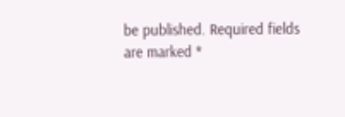be published. Required fields are marked *